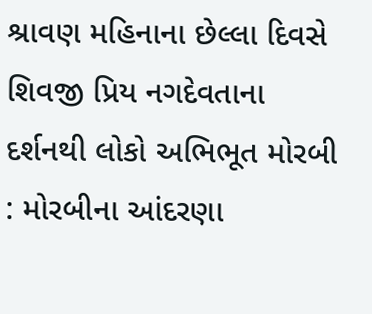શ્રાવણ મહિનાના છેલ્લા દિવસે શિવજી પ્રિય નગદેવતાના દર્શનથી લોકો અભિભૂત મોરબી : મોરબીના આંદરણા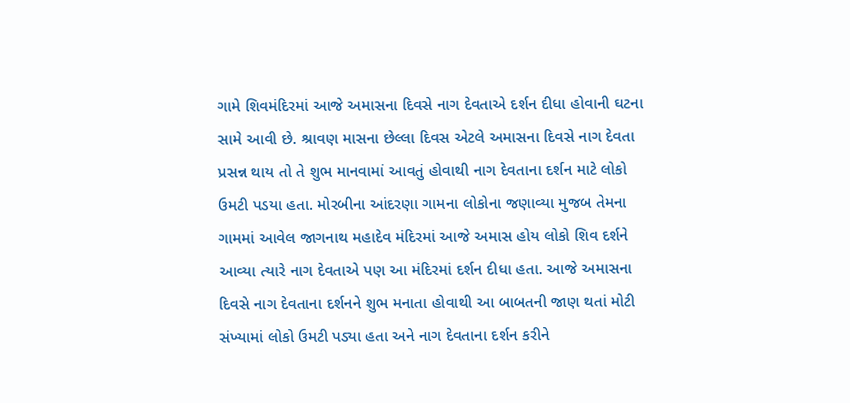ગામે શિવમંદિરમાં આજે અમાસના દિવસે નાગ દેવતાએ દર્શન દીધા હોવાની ઘટના સામે આવી છે. શ્રાવણ માસના છેલ્લા દિવસ એટલે અમાસના દિવસે નાગ દેવતા પ્રસન્ન થાય તો તે શુભ માનવામાં આવતું હોવાથી નાગ દેવતાના દર્શન માટે લોકો ઉમટી પડયા હતા. મોરબીના આંદરણા ગામના લોકોના જણાવ્યા મુજબ તેમના ગામમાં આવેલ જાગનાથ મહાદેવ મંદિરમાં આજે અમાસ હોય લોકો શિવ દર્શને આવ્યા ત્યારે નાગ દેવતાએ પણ આ મંદિરમાં દર્શન દીધા હતા. આજે અમાસના દિવસે નાગ દેવતાના દર્શનને શુભ મનાતા હોવાથી આ બાબતની જાણ થતાં મોટી સંખ્યામાં લોકો ઉમટી પડ્યા હતા અને નાગ દેવતાના દર્શન કરીને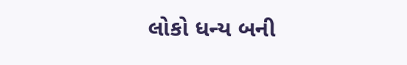લોકો ધન્ય બની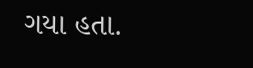ગયા હતા.